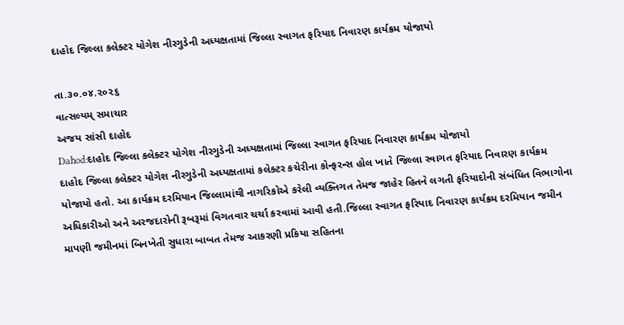દાહોદ જિલ્લા કલેક્ટર યોગેશ નીરગુડેની અધ્યક્ષતામાં જિલ્લા સ્વાગત ફરિયાદ નિવારણ કાર્યક્રમ યોજાયો

તા.૩૦.૦૪.૨૦૨૬
વાત્સલ્યમ્ સમાચાર
અજય સાંસી દાહોદ
Dahod:દાહોદ જિલ્લા કલેક્ટર યોગેશ નીરગુડેની અધ્યક્ષતામાં જિલ્લા સ્વાગત ફરિયાદ નિવારણ કાર્યક્રમ યોજાયો
દાહોદ જિલ્લા કલેક્ટર યોગેશ નીરગુડેની અધ્યક્ષતામાં કલેક્ટર કચેરીના કોન્ફરન્સ હોલ ખાતે જિલ્લા સ્વાગત ફરિયાદ નિવારણ કાર્યક્રમ યોજાયો હતો. આ કાર્યક્રમ દરમિયાન જિલ્લામાંથી નાગરિકોએ કરેલી વ્યક્તિગત તેમજ જાહેર હિતને લગતી ફરિયાદોની સંબંધિત વિભાગોના અધિકારીઓ અને અરજદારોની રૂબરૂમાં વિગતવાર ચર્ચા કરવામાં આવી હતી.જિલ્લા સ્વાગત ફરિયાદ નિવારણ કાર્યક્રમ દરમિયાન જમીન માપણી જમીનમાં બિનખેતી સુધારા બાબત તેમજ આકરણી પ્રકિયા સહિતના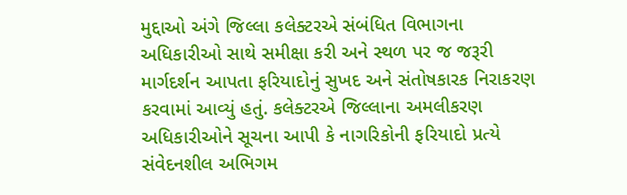મુદ્દાઓ અંગે જિલ્લા કલેક્ટરએ સંબંધિત વિભાગના અધિકારીઓ સાથે સમીક્ષા કરી અને સ્થળ પર જ જરૂરી માર્ગદર્શન આપતા ફરિયાદોનું સુખદ અને સંતોષકારક નિરાકરણ કરવામાં આવ્યું હતું. કલેક્ટરએ જિલ્લાના અમલીકરણ અધિકારીઓને સૂચના આપી કે નાગરિકોની ફરિયાદો પ્રત્યે સંવેદનશીલ અભિગમ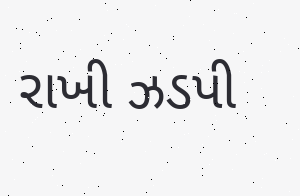રાખી ઝડપી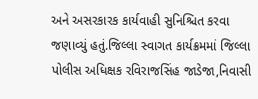અને અસરકારક કાર્યવાહી સુનિશ્ચિત કરવા જણાવ્યું હતું.જિલ્લા સ્વાગત કાર્યક્રમમાં જિલ્લા પોલીસ અધિક્ષક રવિરાજસિંહ જાડેજા,નિવાસી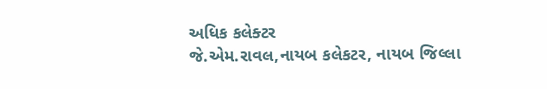અધિક કલેક્ટર
જે.એમ.રાવલ,નાયબ કલેકટર, નાયબ જિલ્લા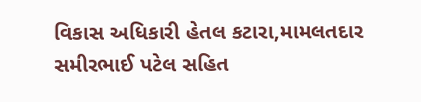વિકાસ અધિકારી હેતલ કટારા,મામલતદાર સમીરભાઈ પટેલ સહિત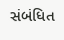સંબંધિત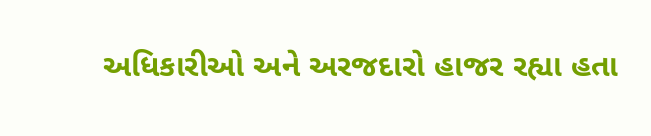અધિકારીઓ અને અરજદારો હાજર રહ્યા હતા